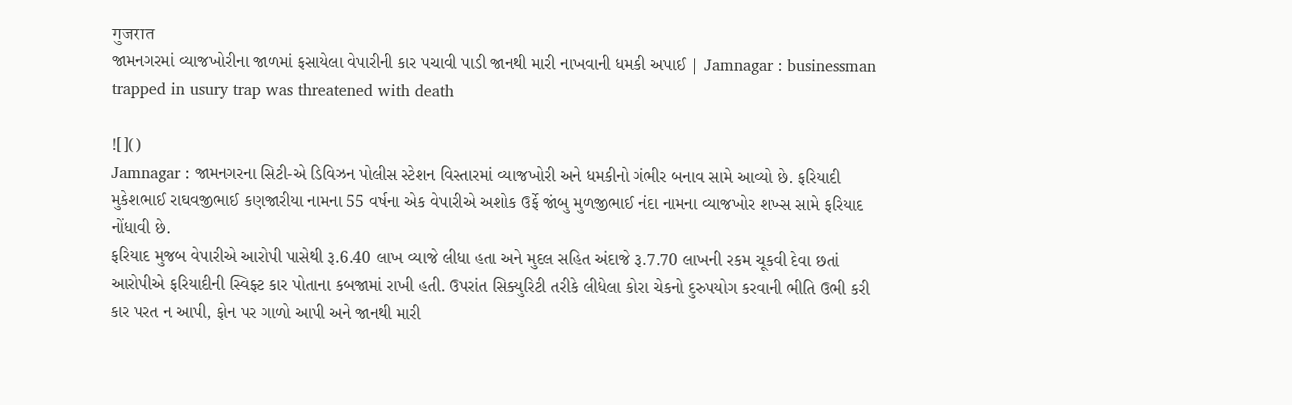गुजरात
જામનગરમાં વ્યાજખોરીના જાળમાં ફસાયેલા વેપારીની કાર પચાવી પાડી જાનથી મારી નાખવાની ધમકી અપાઈ | Jamnagar : businessman trapped in usury trap was threatened with death

![]()
Jamnagar : જામનગરના સિટી-એ ડિવિઝન પોલીસ સ્ટેશન વિસ્તારમાં વ્યાજખોરી અને ધમકીનો ગંભીર બનાવ સામે આવ્યો છે. ફરિયાદી મુકેશભાઈ રાઘવજીભાઈ કણજારીયા નામના 55 વર્ષના એક વેપારીએ અશોક ઉર્ફે જાંબુ મુળજીભાઈ નંદા નામના વ્યાજખોર શખ્સ સામે ફરિયાદ નોંધાવી છે.
ફરિયાદ મુજબ વેપારીએ આરોપી પાસેથી રૂ.6.40 લાખ વ્યાજે લીધા હતા અને મુદલ સહિત અંદાજે રૂ.7.70 લાખની રકમ ચૂકવી દેવા છતાં આરોપીએ ફરિયાદીની સ્વિફ્ટ કાર પોતાના કબજામાં રાખી હતી. ઉપરાંત સિક્યુરિટી તરીકે લીધેલા કોરા ચેકનો દુરુપયોગ કરવાની ભીતિ ઉભી કરી કાર પરત ન આપી, ફોન પર ગાળો આપી અને જાનથી મારી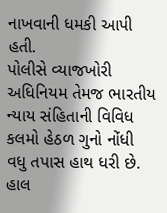નાખવાની ધમકી આપી હતી.
પોલીસે વ્યાજખોરી અધિનિયમ તેમજ ભારતીય ન્યાય સંહિતાની વિવિધ કલમો હેઠળ ગુનો નોંધી વધુ તપાસ હાથ ધરી છે. હાલ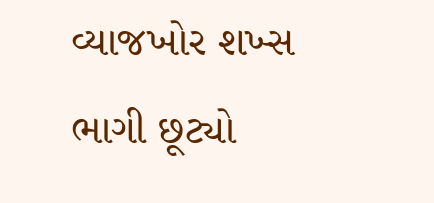વ્યાજખોર શખ્સ ભાગી છૂટ્યો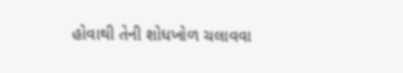હોવાથી તેની શોધખોળ ચલાવવા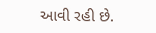આવી રહી છે.